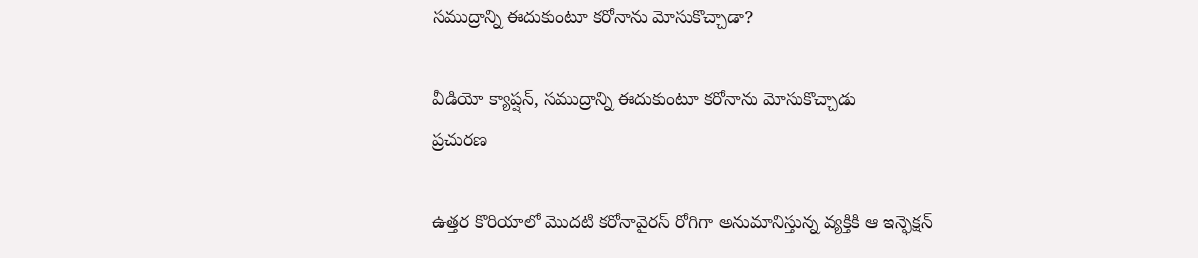సముద్రాన్ని ఈదుకుంటూ కరోనాను మోసుకొచ్చాడా?

వీడియో క్యాప్షన్, సముద్రాన్ని ఈదుకుంటూ కరోనాను మోసుకొచ్చాడు
ప్రచురణ

ఉత్తర కొరియాలో మొదటి కరోనావైరస్ రోగిగా అనుమానిస్తున్న వ్యక్తికి ఆ ఇన్ఫెక్షన్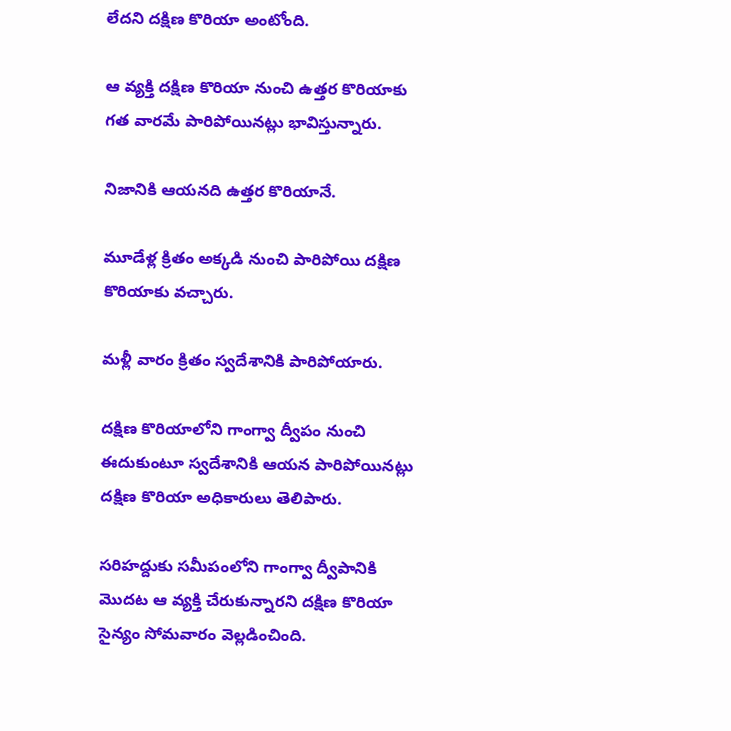లేదని దక్షిణ కొరియా అంటోంది.

ఆ వ్యక్తి దక్షిణ కొరియా నుంచి ఉత్తర కొరియాకు గత వారమే పారిపోయినట్లు భావిస్తున్నారు.

నిజానికి ఆయనది ఉత్తర కొరియానే.

మూడేళ్ల క్రితం అక్కడి నుంచి పారిపోయి దక్షిణ కొరియాకు వచ్చారు.

మళ్లీ వారం క్రితం స్వదేశానికి పారిపోయారు.

దక్షిణ కొరియాలోని గాంగ్వా ద్వీపం నుంచి ఈదుకుంటూ స్వదేశానికి ఆయన పారిపోయినట్లు దక్షిణ కొరియా అధికారులు తెలిపారు.

సరిహద్దుకు సమీపంలోని గాంగ్వా ద్వీపానికి మొదట ఆ వ్యక్తి చేరుకున్నారని దక్షిణ కొరియా సైన్యం సోమవారం వెల్లడించింది.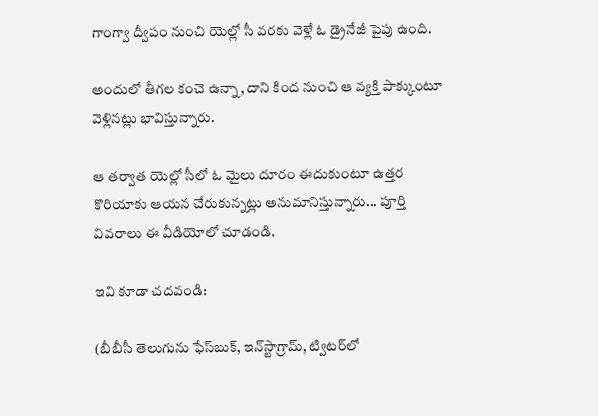గాంగ్వా ద్వీపం నుంచి యెల్లో సీ వరకు వెళ్లే ఓ డ్రైనేజీ పైపు ఉంది.

అందులో తీగల కంచె ఉన్నా, దాని కింద నుంచి ఆ వ్యక్తి పాక్కుంటూ వెళ్లినట్లు భావిస్తున్నారు.

ఆ తర్వాత యెల్లో సీలో ఓ మైలు దూరం ఈదుకుంటూ ఉత్తర కొరియాకు ఆయన చేరుకున్నట్లు అనుమానిస్తున్నారు... పూర్తి వివరాలు ఈ వీడియోలో చూడండి.

ఇవి కూడా చదవండి:

(బీబీసీ తెలుగును ఫేస్‌బుక్, ఇన్‌స్టాగ్రామ్‌, ట్విటర్‌లో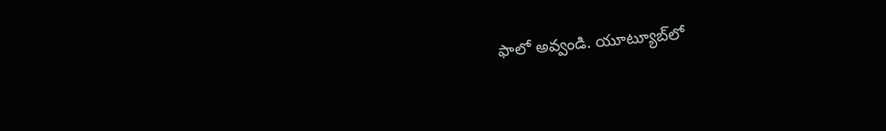ఫాలో అవ్వండి. యూట్యూబ్‌లో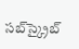సబ్‌స్క్రైబ్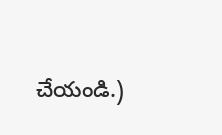చేయండి.)